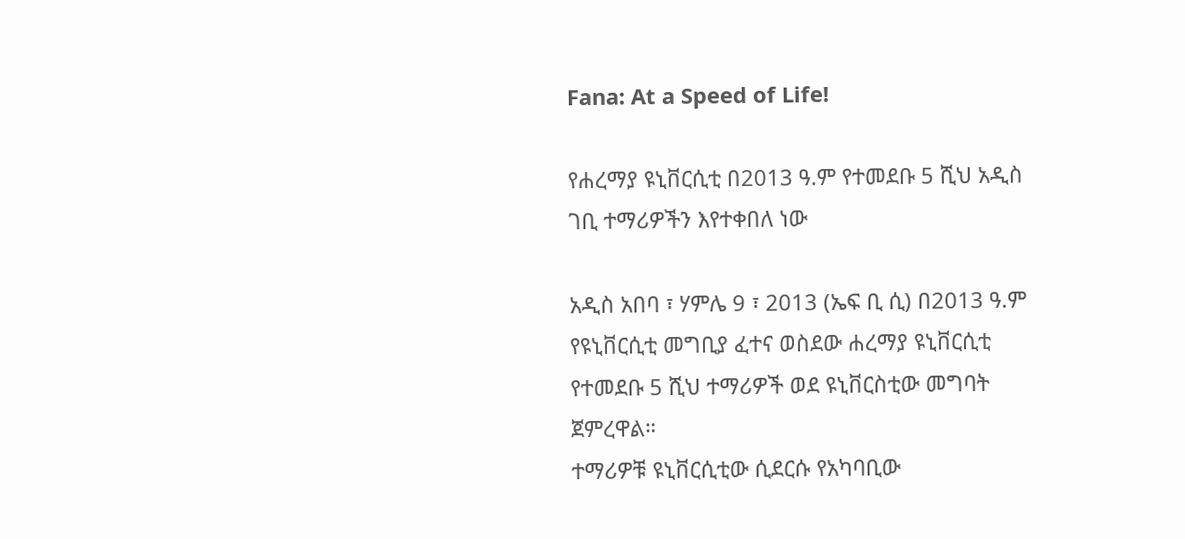Fana: At a Speed of Life!

የሐረማያ ዩኒቨርሲቲ በ2013 ዓ.ም የተመደቡ 5 ሺህ አዲስ ገቢ ተማሪዎችን እየተቀበለ ነው

አዲስ አበባ ፣ ሃምሌ 9 ፣ 2013 (ኤፍ ቢ ሲ) በ2013 ዓ.ም የዩኒቨርሲቲ መግቢያ ፈተና ወስደው ሐረማያ ዩኒቨርሲቲ የተመደቡ 5 ሺህ ተማሪዎች ወደ ዩኒቨርስቲው መግባት ጀምረዋል።
ተማሪዎቹ ዩኒቨርሲቲው ሲደርሱ የአካባቢው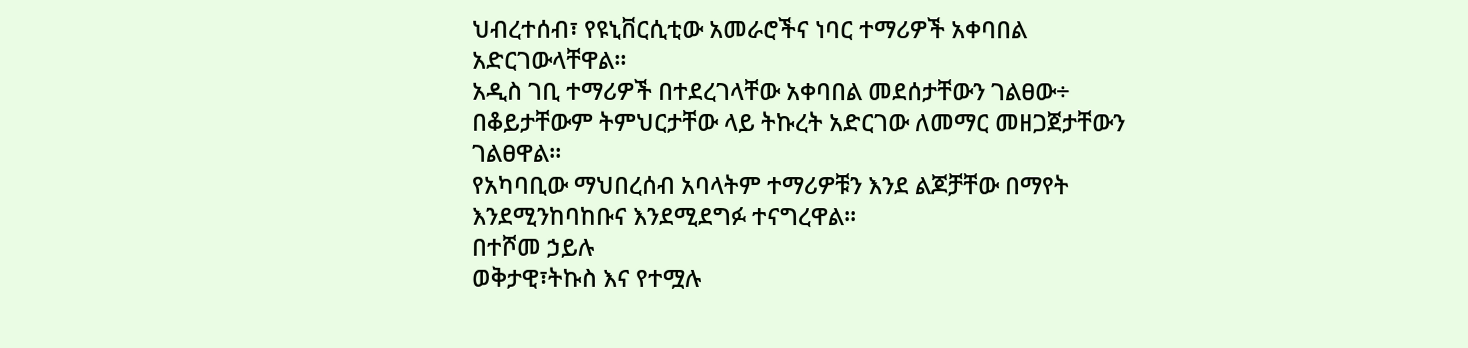ህብረተሰብ፣ የዩኒቨርሲቲው አመራሮችና ነባር ተማሪዎች አቀባበል አድርገውላቸዋል።
አዲስ ገቢ ተማሪዎች በተደረገላቸው አቀባበል መደሰታቸውን ገልፀው÷ በቆይታቸውም ትምህርታቸው ላይ ትኩረት አድርገው ለመማር መዘጋጀታቸውን ገልፀዋል።
የአካባቢው ማህበረሰብ አባላትም ተማሪዎቹን እንደ ልጆቻቸው በማየት እንደሚንከባከቡና እንደሚደግፉ ተናግረዋል፡፡
በተሾመ ኃይሉ
ወቅታዊ፣ትኩስ እና የተሟሉ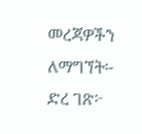መረጃዎችን ለማግኘት፡-
ድረ ገጽ፦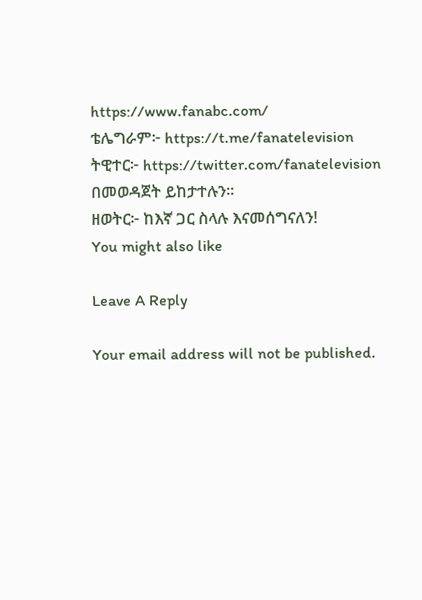https://www.fanabc.com/
ቴሌግራም፦ https://t.me/fanatelevision
ትዊተር፦ https://twitter.com/fanatelevision በመወዳጀት ይከታተሉን፡፡
ዘወትር፦ ከእኛ ጋር ስላሉ እናመሰግናለን!
You might also like

Leave A Reply

Your email address will not be published.